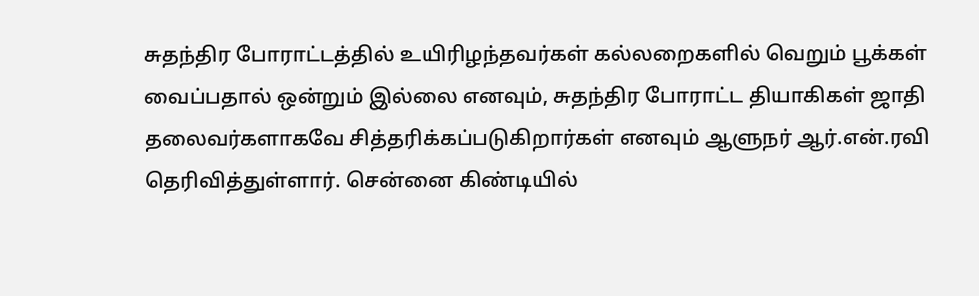சுதந்திர போராட்டத்தில் உயிரிழந்தவர்கள் கல்லறைகளில் வெறும் பூக்கள் வைப்பதால் ஒன்றும் இல்லை எனவும், சுதந்திர போராட்ட தியாகிகள் ஜாதி தலைவர்களாகவே சித்தரிக்கப்படுகிறார்கள் எனவும் ஆளுநர் ஆர்.என்.ரவி தெரிவித்துள்ளார். சென்னை கிண்டியில்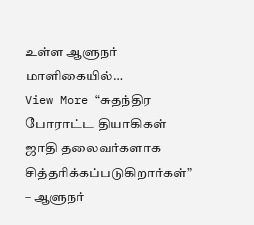உள்ள ஆளுநர் மாளிகையில்…
View More “சுதந்திர போராட்ட தியாகிகள் ஜாதி தலைவர்களாக சித்தரிக்கப்படுகிறார்கள்” – ஆளுநர்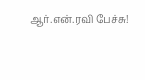ஆர்.என்.ரவி பேச்சு!